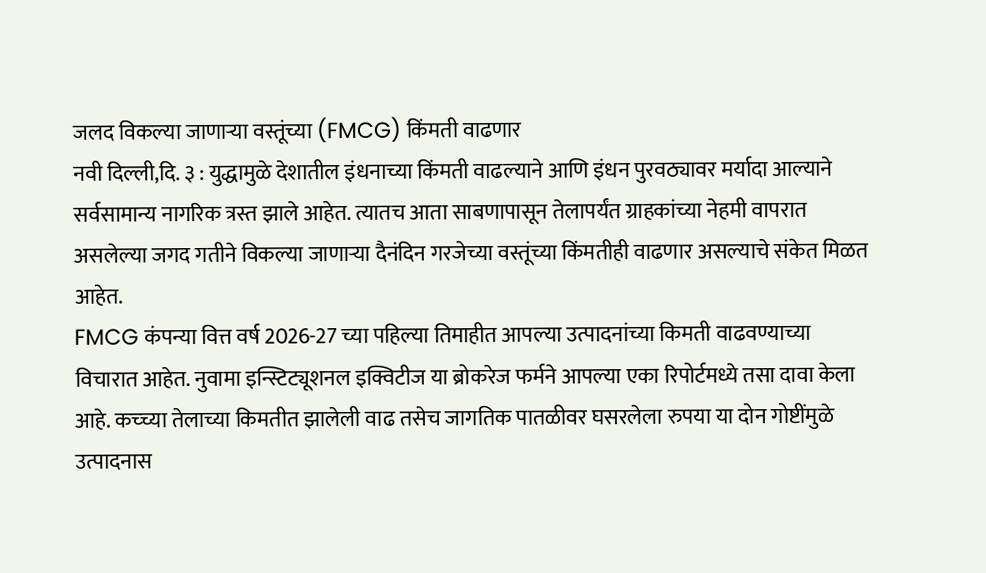जलद विकल्या जाणाऱ्या वस्तूंच्या (FMCG) किंमती वाढणार
नवी दिल्ली,दि. ३ : युद्धामुळे देशातील इंधनाच्या किंमती वाढल्याने आणि इंधन पुरवठ्यावर मर्यादा आल्याने सर्वसामान्य नागरिक त्रस्त झाले आहेत. त्यातच आता साबणापासून तेलापर्यंत ग्राहकांच्या नेहमी वापरात असलेल्या जगद गतीने विकल्या जाणाऱ्या दैनंदिन गरजेच्या वस्तूंच्या किंमतीही वाढणार असल्याचे संकेत मिळत आहेत.
FMCG कंपन्या वित्त वर्ष 2026-27 च्या पहिल्या तिमाहीत आपल्या उत्पादनांच्या किमती वाढवण्याच्या विचारात आहेत. नुवामा इन्स्टिट्यूशनल इक्विटीज या ब्रोकरेज फर्मने आपल्या एका रिपोर्टमध्ये तसा दावा केला आहे. कच्च्या तेलाच्या किमतीत झालेली वाढ तसेच जागतिक पातळीवर घसरलेला रुपया या दोन गोष्टींमुळे उत्पादनास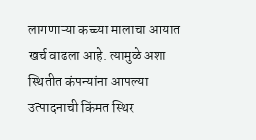लागणाऱ्या कच्च्या मालाचा आयात खर्च वाढला आहे. त्यामुळे अशा स्थितीत कंपन्यांना आपल्या उत्पादनाची किंमत स्थिर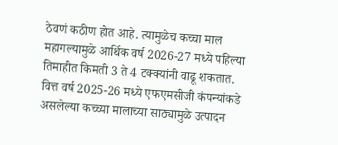ठेवणं कठीण होत आहे. त्यामुळेच कच्चा माल महागल्यामुळे आर्थिक वर्ष 2026-27 मध्ये पहिल्या तिमाहीत किमती 3 ते 4 टक्क्यांनी वाढू शकतात.
वित्त वर्ष 2025-26 मध्ये एफएमसीजी कंपन्यांकडे असलेल्या कच्च्या मालाच्या साठ्यामुळे उत्पादन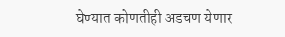घेण्यात कोणतीही अडचण येणार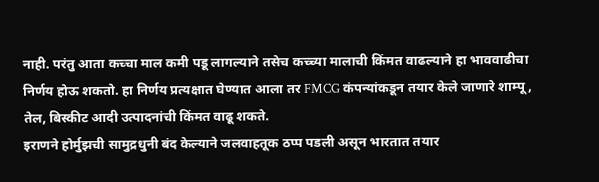नाही. परंतु आता कच्चा माल कमी पडू लागल्याने तसेच कच्च्या मालाची किंमत वाढल्याने हा भाववाढीचा निर्णय होऊ शकतो. हा निर्णय प्रत्यक्षात घेण्यात आला तर FMCG कंपन्यांकडून तयार केले जाणारे शाम्पू, तेल, बिस्कीट आदी उत्पादनांची किंमत वाढू शकते.
इराणने होर्मुझची सामुद्रधुनी बंद केल्याने जलवाहतूक ठप्प पडली असून भारतात तयार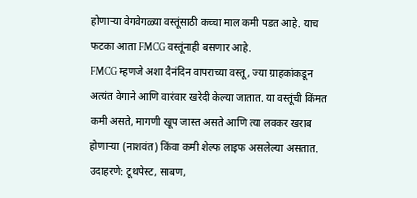होणाऱ्या वेगवेगळ्या वस्तूंसाठी कच्चा माल कमी पडत आहे. याच फटका आता FMCG वस्तूंनाही बसणार आहे.
FMCG म्हणजे अशा दैनंदिन वापराच्या वस्तू, ज्या ग्राहकांकडून अत्यंत वेगाने आणि वारंवार खरेदी केल्या जातात. या वस्तूंची किंमत कमी असते, मागणी खूप जास्त असते आणि त्या लवकर खराब होणाऱ्या (नाशवंत) किंवा कमी शेल्फ लाइफ असलेल्या असतात. उदाहरणे: टूथपेस्ट, साबण,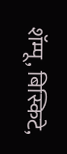शॅम्पू, बिस्किटे,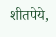शीतपेये,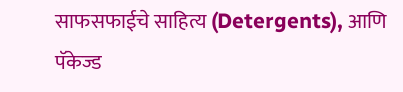साफसफाईचे साहित्य (Detergents), आणि पॅकेज्ड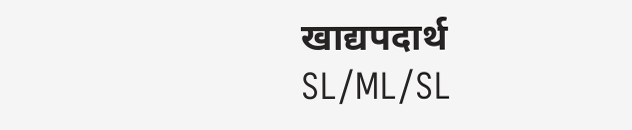खाद्यपदार्थ
SL/ML/SL